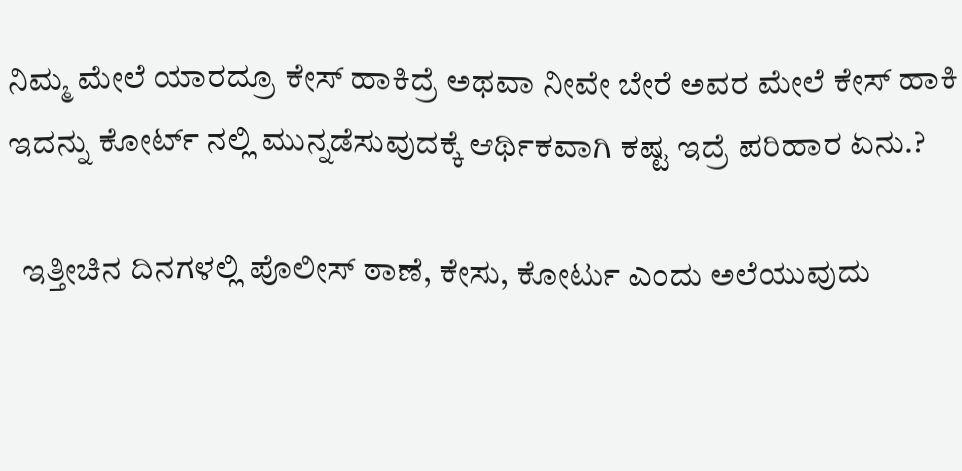ನಿಮ್ಮ ಮೇಲೆ ಯಾರದ್ರೂ ಕೇಸ್ ಹಾಕಿದ್ರೆ ಅಥವಾ ನೀವೇ ಬೇರೆ ಅವರ ಮೇಲೆ ಕೇಸ್ ಹಾಕಿ ಇದನ್ನು ಕೋರ್ಟ್ ನಲ್ಲಿ ಮುನ್ನಡೆಸುವುದಕ್ಕೆ ಆರ್ಥಿಕವಾಗಿ ಕಷ್ಟ ಇದ್ರೆ ಪರಿಹಾರ ಏನು‌.?

  ಇತ್ತೀಚಿನ ದಿನಗಳಲ್ಲಿ ಪೊಲೀಸ್ ಠಾಣೆ, ಕೇಸು, ಕೋರ್ಟು ಎಂದು ಅಲೆಯುವುದು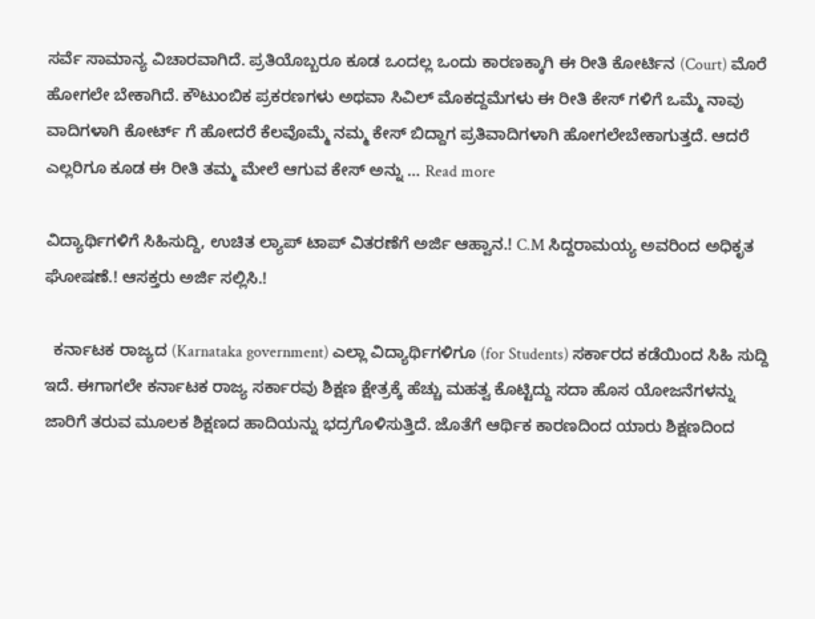ಸರ್ವೆ ಸಾಮಾನ್ಯ ವಿಚಾರವಾಗಿದೆ. ಪ್ರತಿಯೊಬ್ಬರೂ ಕೂಡ ಒಂದಲ್ಲ ಒಂದು ಕಾರಣಕ್ಕಾಗಿ ಈ ರೀತಿ ಕೋರ್ಟಿನ (Court) ಮೊರೆ ಹೋಗಲೇ ಬೇಕಾಗಿದೆ. ಕೌಟುಂಬಿಕ ಪ್ರಕರಣಗಳು ಅಥವಾ ಸಿವಿಲ್ ಮೊಕದ್ದಮೆಗಳು ಈ ರೀತಿ ಕೇಸ್ ಗಳಿಗೆ ಒಮ್ಮೆ ನಾವು ವಾದಿಗಳಾಗಿ ಕೋರ್ಟ್ ಗೆ ಹೋದರೆ ಕೆಲವೊಮ್ಮೆ ನಮ್ಮ ಕೇಸ್ ಬಿದ್ದಾಗ ಪ್ರತಿವಾದಿಗಳಾಗಿ ಹೋಗಲೇಬೇಕಾಗುತ್ತದೆ. ಆದರೆ ಎಲ್ಲರಿಗೂ ಕೂಡ ಈ ರೀತಿ ತಮ್ಮ ಮೇಲೆ ಆಗುವ ಕೇಸ್ ಅನ್ನು … Read more

ವಿದ್ಯಾರ್ಥಿಗಳಿಗೆ ಸಿಹಿಸುದ್ದಿ, ಉಚಿತ ಲ್ಯಾಪ್ ಟಾಪ್ ವಿತರಣೆಗೆ ಅರ್ಜಿ ಆಹ್ವಾನ.! C.M ಸಿದ್ದರಾಮಯ್ಯ ಅವರಿಂದ ಅಧಿಕೃತ ಘೋಷಣೆ.! ಆಸಕ್ತರು ಅರ್ಜಿ ಸಲ್ಲಿಸಿ.!

  ಕರ್ನಾಟಕ ರಾಜ್ಯದ (Karnataka government) ಎಲ್ಲಾ ವಿದ್ಯಾರ್ಥಿಗಳಿಗೂ (for Students) ಸರ್ಕಾರದ ಕಡೆಯಿಂದ ಸಿಹಿ ಸುದ್ದಿ ಇದೆ. ಈಗಾಗಲೇ ಕರ್ನಾಟಕ ರಾಜ್ಯ ಸರ್ಕಾರವು ಶಿಕ್ಷಣ ಕ್ಷೇತ್ರಕ್ಕೆ ಹೆಚ್ಚು ಮಹತ್ವ ಕೊಟ್ಟಿದ್ದು ಸದಾ ಹೊಸ ಯೋಜನೆಗಳನ್ನು ಜಾರಿಗೆ ತರುವ ಮೂಲಕ ಶಿಕ್ಷಣದ ಹಾದಿಯನ್ನು ಭದ್ರಗೊಳಿಸುತ್ತಿದೆ. ಜೊತೆಗೆ ಆರ್ಥಿಕ ಕಾರಣದಿಂದ ಯಾರು ಶಿಕ್ಷಣದಿಂದ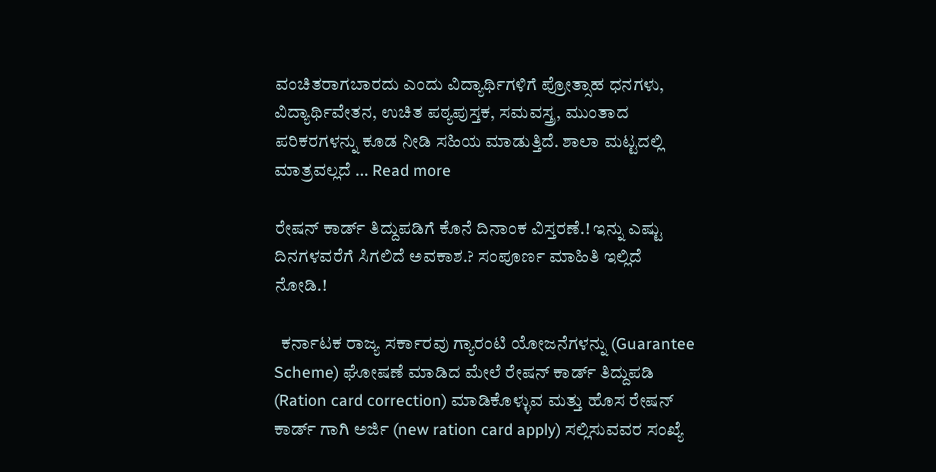ವಂಚಿತರಾಗಬಾರದು ಎಂದು ವಿದ್ಯಾರ್ಥಿಗಳಿಗೆ ಪ್ರೋತ್ಸಾಹ ಧನಗಳು, ವಿದ್ಯಾರ್ಥಿವೇತನ, ಉಚಿತ ಪಠ್ಯಪುಸ್ತಕ, ಸಮವಸ್ತ್ರ, ಮುಂತಾದ ಪರಿಕರಗಳನ್ನು ಕೂಡ ನೀಡಿ ಸಹಿಯ ಮಾಡುತ್ತಿದೆ. ಶಾಲಾ ಮಟ್ಟದಲ್ಲಿ ಮಾತ್ರವಲ್ಲದೆ … Read more

ರೇಷನ್ ಕಾರ್ಡ್ ತಿದ್ದುಪಡಿಗೆ ಕೊನೆ ದಿನಾಂಕ ವಿಸ್ತರಣೆ.! ಇನ್ನು ಎಷ್ಟು ದಿನಗಳವರೆಗೆ ಸಿಗಲಿದೆ ಅವಕಾಶ.? ಸಂಪೂರ್ಣ ಮಾಹಿತಿ ಇಲ್ಲಿದೆ ನೋಡಿ.!

  ಕರ್ನಾಟಕ ರಾಜ್ಯ ಸರ್ಕಾರವು ಗ್ಯಾರಂಟಿ ಯೋಜನೆಗಳನ್ನು (Guarantee Scheme) ಘೋಷಣೆ ಮಾಡಿದ ಮೇಲೆ ರೇಷನ್ ಕಾರ್ಡ್ ತಿದ್ದುಪಡಿ (Ration card correction) ಮಾಡಿಕೊಳ್ಳುವ ಮತ್ತು ಹೊಸ ರೇಷನ್ ಕಾರ್ಡ್ ಗಾಗಿ ಅರ್ಜಿ (new ration card apply) ಸಲ್ಲಿಸುವವರ ಸಂಖ್ಯೆ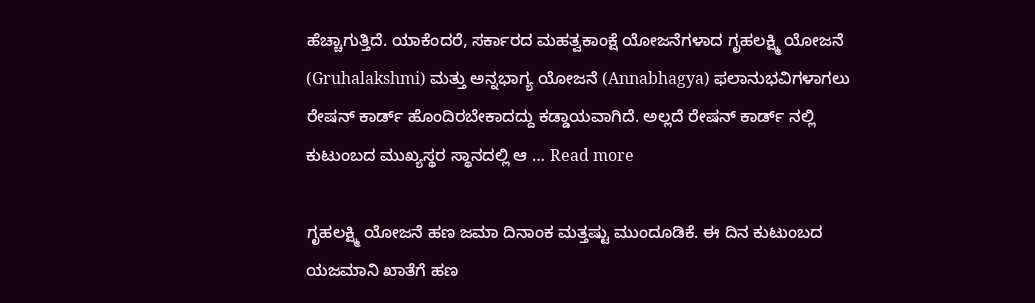ಹೆಚ್ಚಾಗುತ್ತಿದೆ. ಯಾಕೆಂದರೆ, ಸರ್ಕಾರದ ಮಹತ್ವಕಾಂಕ್ಷೆ ಯೋಜನೆಗಳಾದ ಗೃಹಲಕ್ಷ್ಮಿ ಯೋಜನೆ (Gruhalakshmi) ಮತ್ತು ಅನ್ನಭಾಗ್ಯ ಯೋಜನೆ (Annabhagya) ಫಲಾನುಭವಿಗಳಾಗಲು ರೇಷನ್ ಕಾರ್ಡ್ ಹೊಂದಿರಬೇಕಾದದ್ದು ಕಡ್ಡಾಯವಾಗಿದೆ. ಅಲ್ಲದೆ ರೇಷನ್ ಕಾರ್ಡ್ ನಲ್ಲಿ ಕುಟುಂಬದ ಮುಖ್ಯಸ್ಥರ ಸ್ಥಾನದಲ್ಲಿ ಆ … Read more

ಗೃಹಲಕ್ಷ್ಮಿ ಯೋಜನೆ ಹಣ ಜಮಾ ದಿನಾಂಕ ಮತ್ತಷ್ಟು ಮುಂದೂಡಿಕೆ. ಈ ದಿನ ಕುಟುಂಬದ ಯಜಮಾನಿ ಖಾತೆಗೆ ಹಣ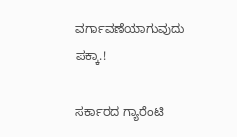ವರ್ಗಾವಣೆಯಾಗುವುದು ಪಕ್ಕಾ.!

ಸರ್ಕಾರದ ಗ್ಯಾರೆಂಟಿ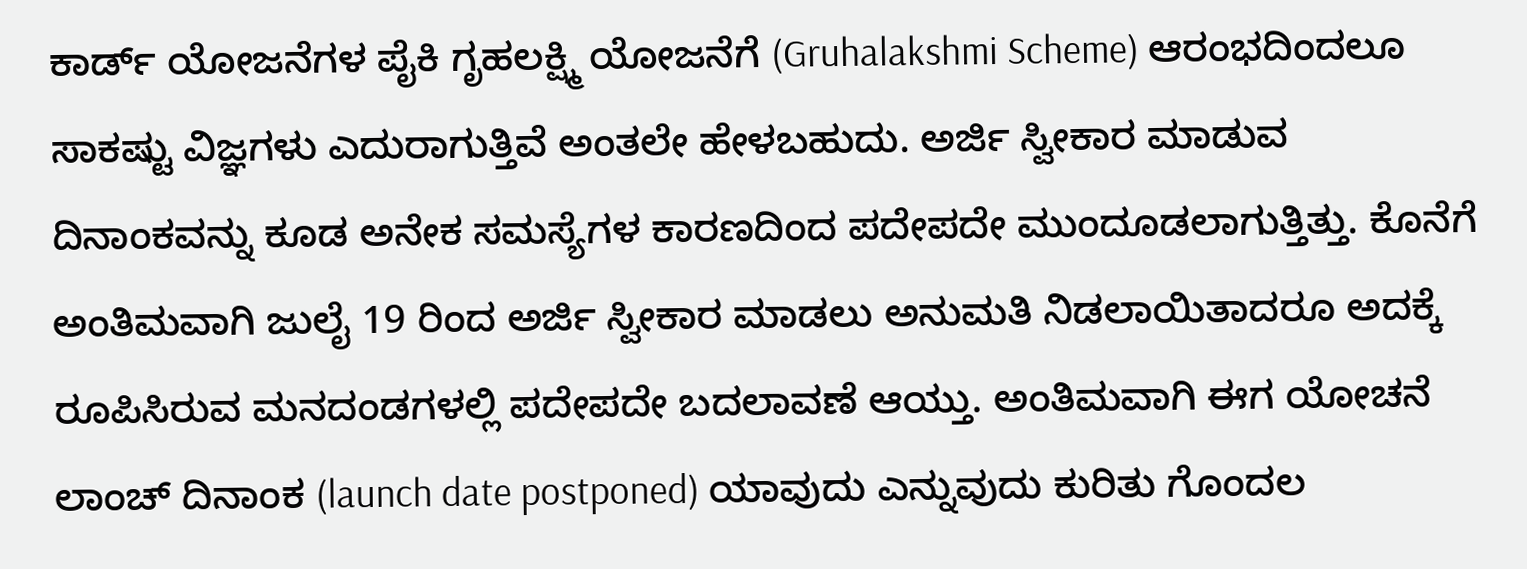ಕಾರ್ಡ್ ಯೋಜನೆಗಳ ಪೈಕಿ ಗೃಹಲಕ್ಷ್ಮಿ ಯೋಜನೆಗೆ (Gruhalakshmi Scheme) ಆರಂಭದಿಂದಲೂ ಸಾಕಷ್ಟು ವಿಜ್ಞಗಳು ಎದುರಾಗುತ್ತಿವೆ ಅಂತಲೇ ಹೇಳಬಹುದು. ಅರ್ಜಿ ಸ್ವೀಕಾರ ಮಾಡುವ ದಿನಾಂಕವನ್ನು ಕೂಡ ಅನೇಕ ಸಮಸ್ಯೆಗಳ ಕಾರಣದಿಂದ ಪದೇಪದೇ ಮುಂದೂಡಲಾಗುತ್ತಿತ್ತು. ಕೊನೆಗೆ ಅಂತಿಮವಾಗಿ ಜುಲೈ 19 ರಿಂದ ಅರ್ಜಿ ಸ್ವೀಕಾರ ಮಾಡಲು ಅನುಮತಿ ನಿಡಲಾಯಿತಾದರೂ ಅದಕ್ಕೆ ರೂಪಿಸಿರುವ ಮನದಂಡಗಳಲ್ಲಿ ಪದೇಪದೇ ಬದಲಾವಣೆ ಆಯ್ತು. ಅಂತಿಮವಾಗಿ ಈಗ ಯೋಚನೆ ಲಾಂಚ್ ದಿನಾಂಕ (launch date postponed) ಯಾವುದು ಎನ್ನುವುದು ಕುರಿತು ಗೊಂದಲ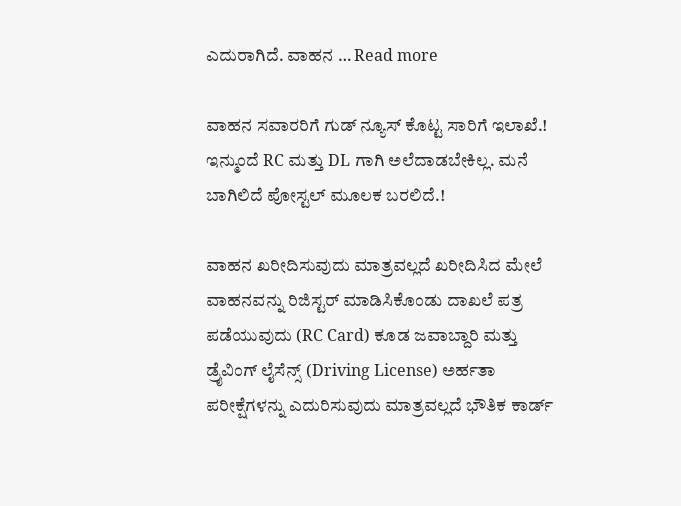ಎದುರಾಗಿದೆ. ವಾಹನ … Read more

ವಾಹನ ಸವಾರರಿಗೆ ಗುಡ್ ನ್ಯೂಸ್ ಕೊಟ್ಟ ಸಾರಿಗೆ ಇಲಾಖೆ.! ಇನ್ಮುಂದೆ RC ಮತ್ತು DL ಗಾಗಿ ಅಲೆದಾಡಬೇಕಿಲ್ಲ. ಮನೆ ಬಾಗಿಲಿದೆ ಪೋಸ್ಟಲ್ ಮೂಲಕ ಬರಲಿದೆ.!

ವಾಹನ ಖರೀದಿಸುವುದು ಮಾತ್ರವಲ್ಲದೆ ಖರೀದಿಸಿದ ಮೇಲೆ ವಾಹನವನ್ನು ರಿಜಿಸ್ಟರ್ ಮಾಡಿಸಿಕೊಂಡು ದಾಖಲೆ ಪತ್ರ ಪಡೆಯುವುದು (RC Card) ಕೂಡ ಜವಾಬ್ದಾರಿ ಮತ್ತು ಡ್ರೈವಿಂಗ್ ಲೈಸೆನ್ಸ್ (Driving License) ಅರ್ಹತಾ ಪರೀಕ್ಷೆಗಳನ್ನು ಎದುರಿಸುವುದು ಮಾತ್ರವಲ್ಲದೆ ಭೌತಿಕ ಕಾರ್ಡ್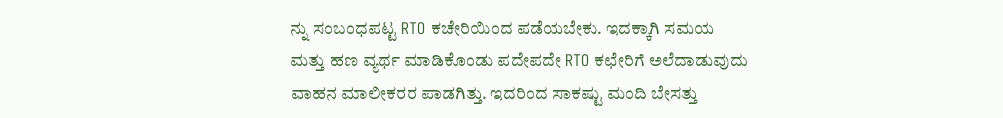ನ್ನು ಸಂಬಂಧಪಟ್ಟ RTO ಕಚೇರಿಯಿಂದ ಪಡೆಯಬೇಕು. ಇದಕ್ಕಾಗಿ ಸಮಯ ಮತ್ತು ಹಣ ವ್ಯರ್ಥ ಮಾಡಿಕೊಂಡು ಪದೇಪದೇ RTO ಕಛೇರಿಗೆ ಅಲೆದಾಡುವುದು ವಾಹನ ಮಾಲೀಕರರ ಪಾಡಗಿತ್ತು. ಇದರಿಂದ ಸಾಕಷ್ಟು ಮಂದಿ ಬೇಸತ್ತು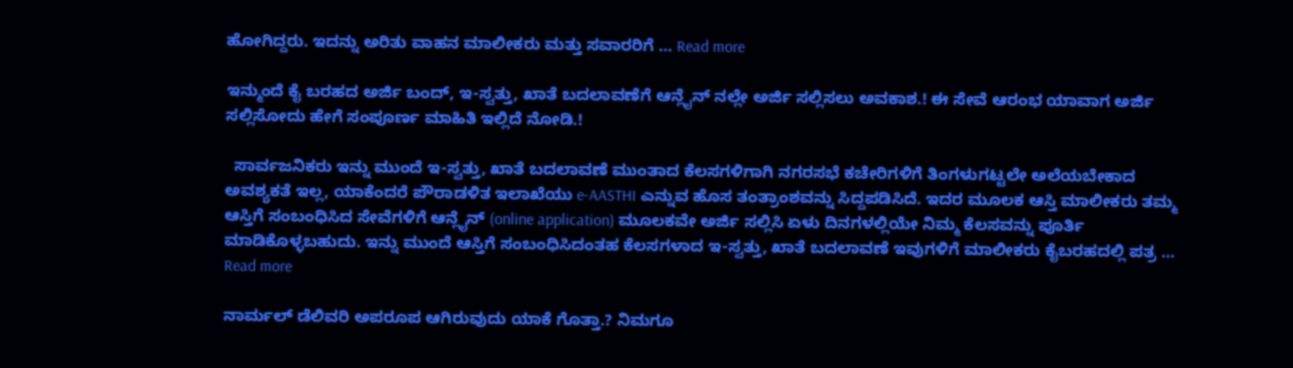ಹೋಗಿದ್ದರು. ಇದನ್ನು ಅರಿತು ವಾಹನ ಮಾಲೀಕರು ಮತ್ತು ಸವಾರರಿಗೆ … Read more

ಇನ್ಮುಂದೆ ಕೈ ಬರಹದ ಅರ್ಜಿ ಬಂದ್, ಇ-ಸ್ವತ್ತು, ಖಾತೆ ಬದಲಾವಣೆಗೆ ಆನ್ಲೈನ್ ನಲ್ಲೇ ಅರ್ಜಿ ಸಲ್ಲಿಸಲು ಅವಕಾಶ.! ಈ ಸೇವೆ ಆರಂಭ ಯಾವಾಗ ಅರ್ಜಿ ಸಲ್ಲಿಸೋದು ಹೇಗೆ ಸಂಪೂರ್ಣ ಮಾಹಿತಿ ಇಲ್ಲಿದೆ ನೋಡಿ.!

  ಸಾರ್ವಜನಿಕರು ಇನ್ನು ಮುಂದೆ ಇ-ಸ್ವತ್ತು, ಖಾತೆ ಬದಲಾವಣೆ ಮುಂತಾದ ಕೆಲಸಗಳಿಗಾಗಿ ನಗರಸಭೆ ಕಚೇರಿಗಳಿಗೆ ತಿಂಗಳುಗಟ್ಟಲೇ ಅಲೆಯಬೇಕಾದ ಅವಶ್ಯಕತೆ ಇಲ್ಲ, ಯಾಕೆಂದರೆ ಪೌರಾಡಳಿತ ಇಲಾಖೆಯು e-AASTHI ಎನ್ನುವ ಹೊಸ ತಂತ್ರಾಂಶವನ್ನು ಸಿದ್ದಪಡಿಸಿದೆ. ಇದರ ಮೂಲಕ ಆಸ್ತಿ ಮಾಲೀಕರು ತಮ್ಮ ಆಸ್ತಿಗೆ ಸಂಬಂಧಿಸಿದ ಸೇವೆಗಳಿಗೆ ಆನ್ಲೈನ್ (online application) ಮೂಲಕವೇ ಅರ್ಜಿ ಸಲ್ಲಿಸಿ ಏಳು ದಿನಗಳಲ್ಲಿಯೇ ನಿಮ್ಮ ಕೆಲಸವನ್ನು ಪೂರ್ತಿ ಮಾಡಿಕೊಳ್ಳಬಹುದು. ಇನ್ನು ಮುಂದೆ ಆಸ್ತಿಗೆ ಸಂಬಂಧಿಸಿದಂತಹ ಕೆಲಸಗಳಾದ ಇ-ಸ್ವತ್ತು, ಖಾತೆ ಬದಲಾವಣೆ ಇವುಗಳಿಗೆ ಮಾಲೀಕರು ಕೈಬರಹದಲ್ಲಿ ಪತ್ರ … Read more

ನಾರ್ಮಲ್ ಡೆಲಿವರಿ ಅಪರೂಪ ಆಗಿರುವುದು ಯಾಕೆ ಗೊತ್ತಾ.? ನಿಮಗೂ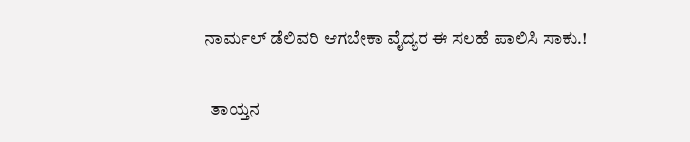ನಾರ್ಮಲ್ ಡೆಲಿವರಿ ಆಗಬೇಕಾ ವೈದ್ಯರ ಈ ಸಲಹೆ ಪಾಲಿಸಿ ಸಾಕು.!

  ತಾಯ್ತನ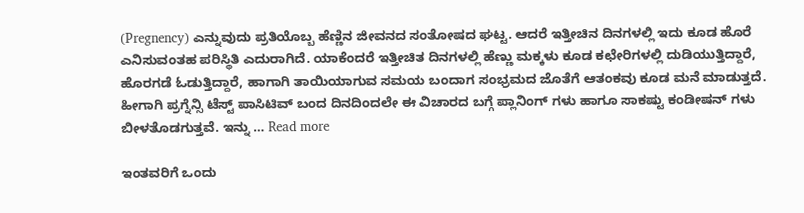(Pregnency) ಎನ್ನುವುದು ಪ್ರತಿಯೊಬ್ಬ ಹೆಣ್ಣಿನ ಜೀವನದ ಸಂತೋಷದ ಘಟ್ಟ. ಆದರೆ ಇತ್ತೀಚಿನ ದಿನಗಳಲ್ಲಿ ಇದು ಕೂಡ ಹೊರೆ ಎನಿಸುವಂತಹ ಪರಿಸ್ಥಿತಿ ಎದುರಾಗಿದೆ. ಯಾಕೆಂದರೆ ಇತ್ತೀಚಿತ ದಿನಗಳಲ್ಲಿ ಹೆಣ್ಣು ಮಕ್ಕಳು ಕೂಡ ಕಛೇರಿಗಳಲ್ಲಿ ದುಡಿಯುತ್ತಿದ್ದಾರೆ, ಹೊರಗಡೆ ಓಡುತ್ತಿದ್ದಾರೆ, ಹಾಗಾಗಿ ತಾಯಿಯಾಗುವ ಸಮಯ ಬಂದಾಗ ಸಂಭ್ರಮದ ಜೊತೆಗೆ ಆತಂಕವು ಕೂಡ ಮನೆ ಮಾಡುತ್ತದೆ. ಹೀಗಾಗಿ ಪ್ರಗ್ನೆನ್ಸಿ ಟೆಸ್ಟ್ ಪಾಸಿಟಿವ್ ಬಂದ ದಿನದಿಂದಲೇ ಈ ವಿಚಾರದ ಬಗ್ಗೆ ಪ್ಲಾನಿಂಗ್ ಗಳು ಹಾಗೂ ಸಾಕಷ್ಟು ಕಂಡೀಷನ್ ಗಳು ಬೀಳತೊಡಗುತ್ತವೆ. ಇನ್ನು … Read more

ಇಂತವರಿಗೆ ಒಂದು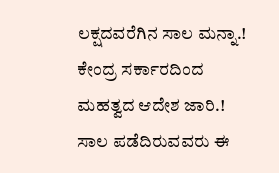ಲಕ್ಷದವರೆಗಿನ ಸಾಲ ಮನ್ನಾ.! ಕೇಂದ್ರ ಸರ್ಕಾರದಿಂದ ಮಹತ್ವದ ಆದೇಶ ಜಾರಿ.! ಸಾಲ ಪಡೆದಿರುವವರು ಈ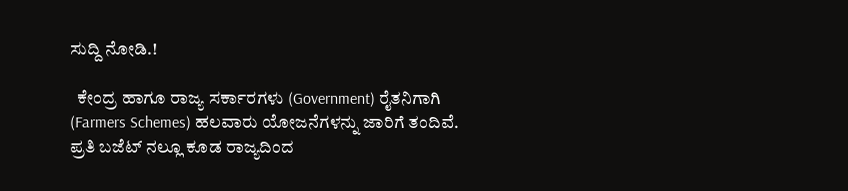ಸುದ್ದಿ ನೋಡಿ.!

  ಕೇಂದ್ರ ಹಾಗೂ ರಾಜ್ಯ ಸರ್ಕಾರಗಳು (Government) ರೈತನಿಗಾಗಿ (Farmers Schemes) ಹಲವಾರು ಯೋಜನೆಗಳನ್ನು ಜಾರಿಗೆ ತಂದಿವೆ. ಪ್ರತಿ ಬಜೆಟ್ ನಲ್ಲೂ ಕೂಡ ರಾಜ್ಯದಿಂದ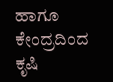ಹಾಗೂ ಕೇಂದ್ರದಿಂದ ಕೃಷಿ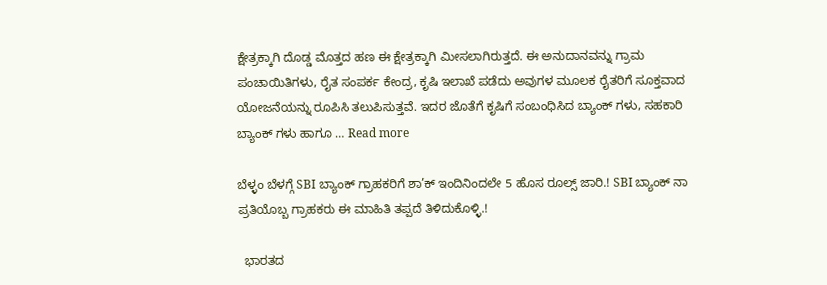ಕ್ಷೇತ್ರಕ್ಕಾಗಿ ದೊಡ್ಡ ಮೊತ್ತದ ಹಣ ಈ ಕ್ಷೇತ್ರಕ್ಕಾಗಿ ಮೀಸಲಾಗಿರುತ್ತದೆ. ಈ ಅನುದಾನವನ್ನು ಗ್ರಾಮ ಪಂಚಾಯಿತಿಗಳು, ರೈತ ಸಂಪರ್ಕ ಕೇಂದ್ರ, ಕೃಷಿ ಇಲಾಖೆ ಪಡೆದು ಅವುಗಳ ಮೂಲಕ ರೈತರಿಗೆ ಸೂಕ್ತವಾದ ಯೋಜನೆಯನ್ನು ರೂಪಿಸಿ ತಲುಪಿಸುತ್ತವೆ. ಇದರ ಜೊತೆಗೆ ಕೃಷಿಗೆ ಸಂಬಂಧಿಸಿದ ಬ್ಯಾಂಕ್ ಗಳು, ಸಹಕಾರಿ ಬ್ಯಾಂಕ್ ಗಳು ಹಾಗೂ … Read more

ಬೆಳ್ಳಂ ಬೆಳಗ್ಗೆ SBI ಬ್ಯಾಂಕ್ ಗ್ರಾಹಕರಿಗೆ ಶಾ’ಕ್ ಇಂದಿನಿಂದಲೇ 5 ಹೊಸ ರೂಲ್ಸ್ ಜಾರಿ.! SBI ಬ್ಯಾಂಕ್ ನಾ ಪ್ರತಿಯೊಬ್ಬ ಗ್ರಾಹಕರು ಈ ಮಾಹಿತಿ ತಪ್ಪದೆ ತಿಳಿದುಕೊಳ್ಳಿ.!

  ಭಾರತದ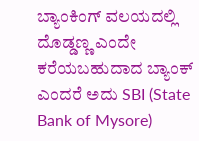ಬ್ಯಾಂಕಿಂಗ್ ವಲಯದಲ್ಲಿ ದೊಡ್ಡಣ್ಣ ಎಂದೇ ಕರೆಯಬಹುದಾದ ಬ್ಯಾಂಕ್ ಎಂದರೆ ಅದು SBI (State Bank of Mysore)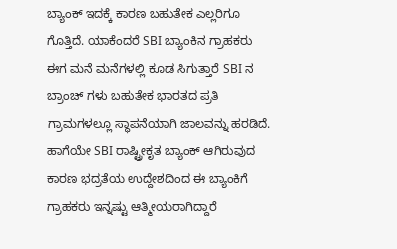ಬ್ಯಾಂಕ್ ಇದಕ್ಕೆ ಕಾರಣ ಬಹುತೇಕ ಎಲ್ಲರಿಗೂ ಗೊತ್ತಿದೆ. ಯಾಕೆಂದರೆ SBI ಬ್ಯಾಂಕಿನ ಗ್ರಾಹಕರು ಈಗ ಮನೆ ಮನೆಗಳಲ್ಲಿ ಕೂಡ ಸಿಗುತ್ತಾರೆ SBI ನ ಬ್ರಾಂಚ್ ಗಳು ಬಹುತೇಕ ಭಾರತದ ಪ್ರತಿ ಗ್ರಾಮಗಳಲ್ಲೂ ಸ್ಥಾಪನೆಯಾಗಿ ಜಾಲವನ್ನು ಹರಡಿದೆ. ಹಾಗೆಯೇ SBI ರಾಷ್ಟ್ರೀಕೃತ ಬ್ಯಾಂಕ್ ಆಗಿರುವುದ ಕಾರಣ ಭದ್ರತೆಯ ಉದ್ದೇಶದಿಂದ ಈ ಬ್ಯಾಂಕಿಗೆ ಗ್ರಾಹಕರು ಇನ್ನಷ್ಟು ಆತ್ಮೀಯರಾಗಿದ್ದಾರೆ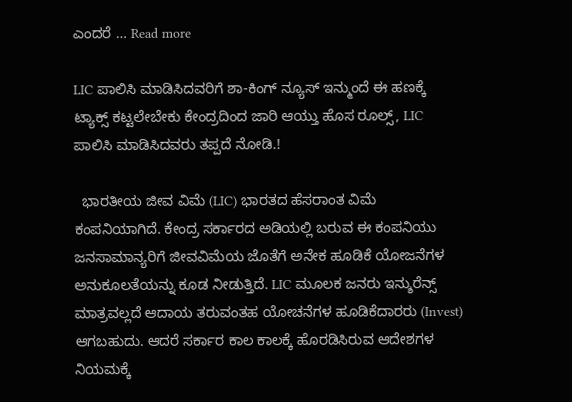ಎಂದರೆ … Read more

LIC ಪಾಲಿಸಿ ಮಾಡಿಸಿದವರಿಗೆ ಶಾ-ಕಿಂಗ್ ನ್ಯೂಸ್ ಇನ್ಮುಂದೆ ಈ ಹಣಕ್ಕೆ ಟ್ಯಾಕ್ಸ್ ಕಟ್ಟಲೇಬೇಕು ಕೇಂದ್ರದಿಂದ ಜಾರಿ ಆಯ್ತು ಹೊಸ ರೂಲ್ಸ್, LIC ಪಾಲಿಸಿ ಮಾಡಿಸಿದವರು ತಪ್ಪದೆ ನೋಡಿ.!

  ಭಾರತೀಯ ಜೀವ ವಿಮೆ (LIC) ಭಾರತದ ಹೆಸರಾಂತ ವಿಮೆ ಕಂಪನಿಯಾಗಿದೆ. ಕೇಂದ್ರ ಸರ್ಕಾರದ ಅಡಿಯಲ್ಲಿ ಬರುವ ಈ ಕಂಪನಿಯು ಜನಸಾಮಾನ್ಯರಿಗೆ ಜೀವವಿಮೆಯ ಜೊತೆಗೆ ಅನೇಕ ಹೂಡಿಕೆ ಯೋಜನೆಗಳ ಅನುಕೂಲತೆಯನ್ನು ಕೂಡ ನೀಡುತ್ತಿದೆ. LIC ಮೂಲಕ ಜನರು ಇನ್ಶುರೆನ್ಸ್ ಮಾತ್ರವಲ್ಲದೆ ಆದಾಯ ತರುವಂತಹ ಯೋಚನೆಗಳ ಹೂಡಿಕೆದಾರರು (Invest) ಆಗಬಹುದು. ಆದರೆ ಸರ್ಕಾರ ಕಾಲ ಕಾಲಕ್ಕೆ ಹೊರಡಿಸಿರುವ ಆದೇಶಗಳ ನಿಯಮಕ್ಕೆ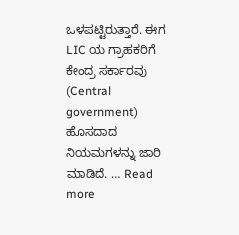ಒಳಪಟ್ಟಿರುತ್ತಾರೆ. ಈಗ LIC ಯ ಗ್ರಾಹಕರಿಗೆ ಕೇಂದ್ರ ಸರ್ಕಾರವು (Central government) ಹೊಸದಾದ ನಿಯಮಗಳನ್ನು ಜಾರಿ ಮಾಡಿದೆ. … Read more